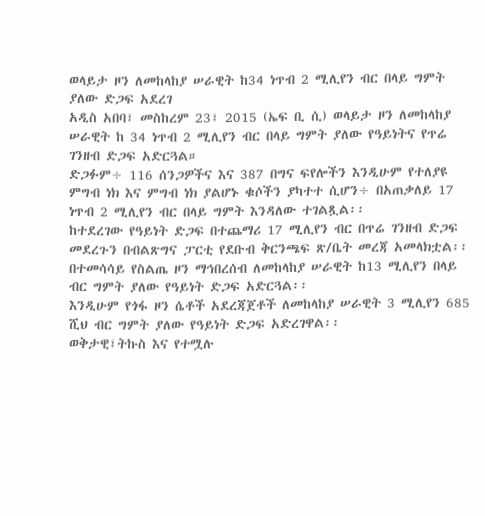ወላይታ ዞን ለመከላከያ ሠራዊት ከ34 ነጥብ 2 ሚሊየን ብር በላይ ግምት ያለው ድጋፍ አደረገ
አዲስ አበባ፣ መስከረም 23፣ 2015 (ኤፍ ቢ ሲ) ወላይታ ዞን ለመከላከያ ሠራዊት ከ 34 ነጥብ 2 ሚሊየን ብር በላይ ግምት ያለው የዓይነትና የጥሬ ገንዘብ ድጋፍ አድርጓል።
ድጋፉም÷ 116 ሰንጋዎችና እና 387 በግና ፍየሎችን እንዲሁም የተለያዩ ምግብ ነክ እና ምግብ ነክ ያልሆኑ ቁሶችን ያካተተ ሲሆን÷ በአጠቃለይ 17 ነጥብ 2 ሚሊየን ብር በላይ ግምት እንዳለው ተገልጿል፡፡
ከተደረገው የዓይነት ድጋፍ በተጨማሪ 17 ሚሊየን ብር በጥሬ ገንዘብ ድጋፍ መደረጉን በብልጽግና ፓርቲ የደቡብ ቅርንጫፍ ጽ/ቤት መረጃ አመላክቷል፡፡
በተመሳሳይ የስልጤ ዞን ማኅበረሰብ ለመከላከያ ሠራዊት ከ13 ሚሊየን በላይ ብር ግምት ያለው የዓይነት ድጋፍ አድርጓል፡፡
እንዲሁም የጎፋ ዞን ሴቶች አደረጃጀቶች ለመከላከያ ሠራዊት 3 ሚሊየን 685 ሺህ ብር ግምት ያለው የዓይነት ድጋፍ አድረገዋል፡፡
ወቅታዊ፣ትኩስ እና የተሟሉ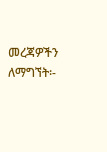መረጃዎችን ለማግኘት፡-